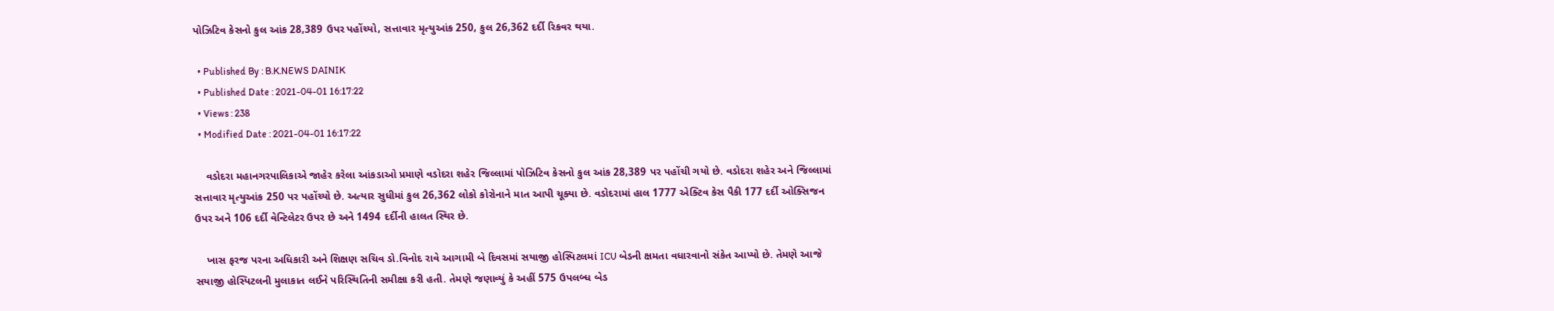પોઝિટિવ કેસનો કુલ આંક 28,389 ઉપર પહોંચ્યો, સત્તાવાર મૃત્યુઆંક 250, કુલ 26,362 દર્દી રિકવર થયા.

  • Published By : B.K.NEWS DAINIK
  • Published Date : 2021-04-01 16:17:22
  • Views : 238
  • Modified Date : 2021-04-01 16:17:22

    વડોદરા મહાનગરપાલિકાએ જાહેર કરેલા આંકડાઓ પ્રમાણે વડોદરા શહેર જિલ્લામાં પોઝિટિવ કેસનો કુલ આંક 28,389 પર પહોંચી ગયો છે. વડોદરા શહેર અને જિલ્લામાં સત્તાવાર મૃત્યુઆંક 250 પર પહોંચ્યો છે. અત્યાર સુધીમાં કુલ 26,362 લોકો કોરોનાને માત આપી ચૂક્યા છે. વડોદરામાં હાલ 1777 એક્ટિવ કેસ પૈકી 177 દર્દી ઓક્સિજન ઉપર અને 106 દર્દી વેન્ટિલેટર ઉપર છે અને 1494 દર્દીની હાલત સ્થિર છે.

    ખાસ ફરજ પરના અધિકારી અને શિક્ષણ સચિવ ડો.વિનોદ રાવે આગામી બે દિવસમાં સયાજી હોસ્પિટલમાં ICU બેડની ક્ષમતા વધારવાનો સંકેત આપ્યો છે. તેમણે આજે સયાજી હોસ્પિટલની મુલાકાત લઈને પરિસ્થિતિની સમીક્ષા કરી હતી. તેમણે જણાવ્યું કે અહીં 575 ઉપલબ્ધ બેડ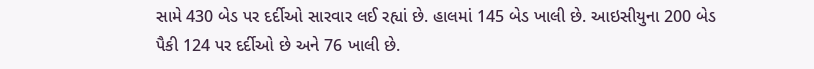સામે 430 બેડ પર દર્દીઓ સારવાર લઈ રહ્યાં છે. હાલમાં 145 બેડ ખાલી છે. આઇસીયુના 200 બેડ પૈકી 124 પર દર્દીઓ છે અને 76 ખાલી છે.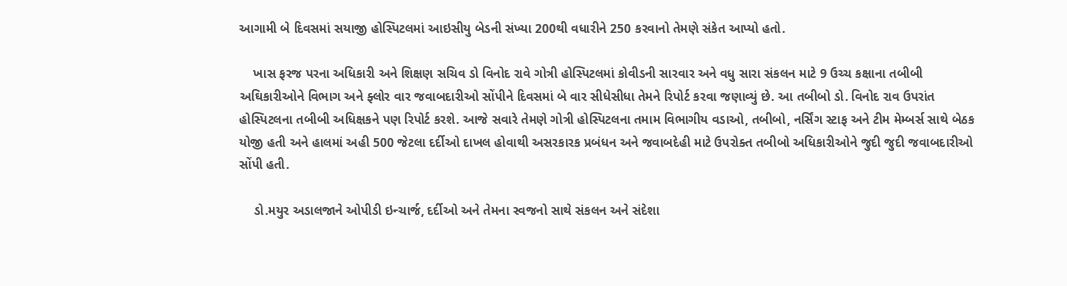આગામી બે દિવસમાં સયાજી હોસ્પિટલમાં આઇસીયુ બેડની સંખ્યા 200થી વધારીને 250 કરવાનો તેમણે સંકેત આપ્યો હતો.

    ખાસ ફરજ પરના અધિકારી અને શિક્ષણ સચિવ ડો વિનોદ રાવે ગોત્રી હોસ્પિટલમાં કોવીડની સારવાર અને વધુ સારા સંકલન માટે 9 ઉચ્ચ કક્ષાના તબીબી અઘિકારીઓને વિભાગ અને ફ્લોર વાર જવાબદારીઓ સોંપીને દિવસમાં બે વાર સીધેસીધા તેમને રિપોર્ટ કરવા જણાવ્યું છે. આ તબીબો ડો. વિનોદ રાવ ઉપરાંત હોસ્પિટલના તબીબી અધિક્ષકને પણ રિપોર્ટ કરશે. આજે સવારે તેમણે ગોત્રી હોસ્પિટલના તમામ વિભાગીય વડાઓ, તબીબો, નર્સિંગ સ્ટાફ અને ટીમ મેમ્બર્સ સાથે બેઠક યોજી હતી અને હાલમાં અહી 500 જેટલા દર્દીઓ દાખલ હોવાથી અસરકારક પ્રબંધન અને જવાબદેહી માટે ઉપરોક્ત તબીબો અધિકારીઓને જુદી જુદી જવાબદારીઓ સોંપી હતી.

    ડો.મયુર અડાલજાને ઓપીડી ઇન્ચાર્જ, દર્દીઓ અને તેમના સ્વજનો સાથે સંકલન અને સંદેશા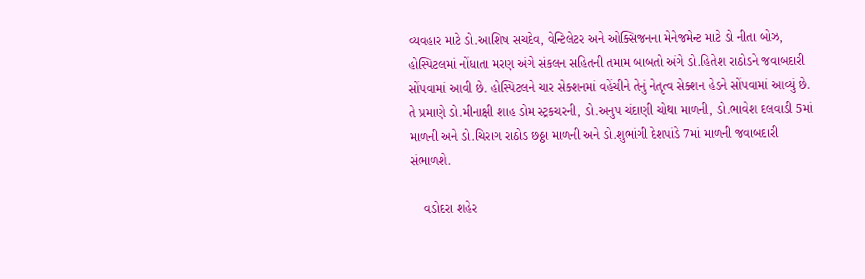વ્યવહાર માટે ડો.આશિષ સચદેવ, વેન્ટિલેટર અને ઓક્સિજનના મેનેજમેન્ટ માટે ડો નીતા બોઝ, હોસ્પિટલમાં નોંધાતા મરણ અંગે સંકલન સહિતની તમામ બાબતો અંગે ડો.હિતેશ રાઠોડને જવાબદારી સોંપવામાં આવી છે. હોસ્પિટલને ચાર સેક્શનમાં વહેંચીને તેનું નેતૃત્વ સેક્શન હેડને સોંપવામાં આવ્યું છે. તે પ્રમાણે ડો.મીનાક્ષી શાહ ડોમ સ્ટ્રકચરની, ડો.અનુપ ચંદાણી ચોથા માળની, ડો.ભાવેશ દલવાડી 5માં માળની અને ડો.ચિરાગ રાઠોડ છઠ્ઠા માળની અને ડો.શુભાંગી દેશપાંડે 7માં માળની જવાબદારી સંભાળશે.

    વડોદરા શહેર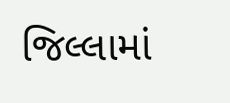જિલ્લામાં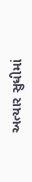અત્યાર સુધીમાં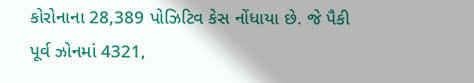કોરોનાના 28,389 પોઝિટિવ કેસ નોંધાયા છે. જે પૈકી પૂર્વ ઝોનમાં 4321,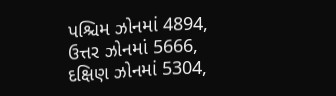પશ્ચિમ ઝોનમાં 4894, ઉત્તર ઝોનમાં 5666, દક્ષિણ ઝોનમાં 5304,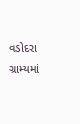વડોદરા ગ્રામ્યમાં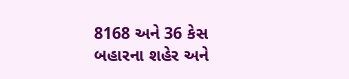8168 અને 36 કેસ બહારના શહેર અને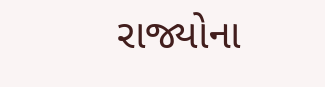રાજ્યોના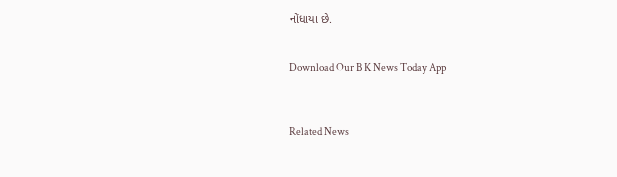નોંધાયા છે.


Download Our B K News Today App



Related News